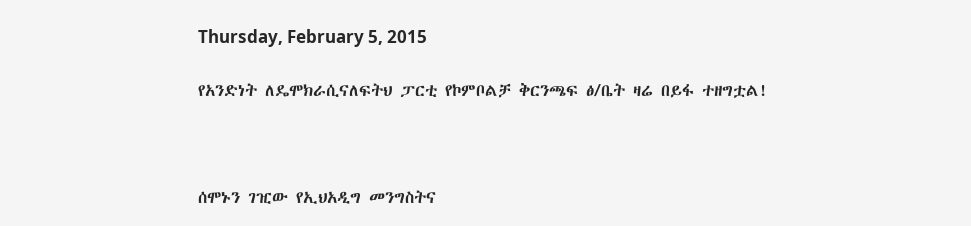Thursday, February 5, 2015

የአንድነት ለዴሞክራሲናለፍትህ ፓርቲ የኮምቦልቻ ቅርንጫፍ ፅ/ቤት ዛሬ በይፋ ተዘግቷል!



ሰሞኑን ገዢው የኢህአዲግ መንግስትና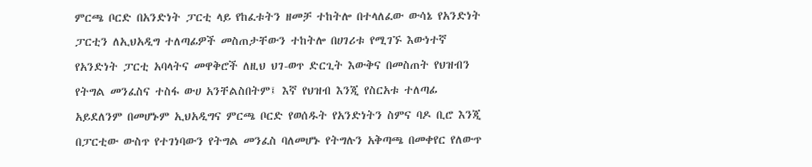ምርጫ ቦርድ በአንድነት ፓርቲ ላይ የከፈቱትን ዘመቻ ተከትሎ በተላለፈው ውሳኔ የአንድነት ፓርቲን ለኢህአዲግ ተለጣፊዎች መስጠታቸውን ተከትሎ በሀገሪቱ የሚገኙ እውነተኛ የአንድነት ፓርቲ አባላትና መዋቅሮች ለዚህ ህገ-ወጥ ድርጊት እውቅና በመስጠት የህዝብን የትግል መንፈስና ተስፋ ውሀ አንቸልስበትም፤ እኛ የህዝብ እንጂ የስርአቱ ተለጣፊ አይደለንም በመሆኑም ኢህአዲግና ምርጫ ቦርድ የወሰዱት የአንድነትን ስምና ባዶ ቢሮ እንጂ በፓርቲው ውስጥ የተገነባውን የትግል መንፈስ ባለመሆኑ የትግሉን አቅጣጫ በመቀየር የለውጥ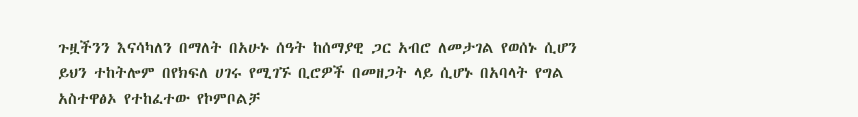ጉዟችንን እናሳካለን በማለት በአሁኑ ሰዓት ከሰማያዊ ጋር አብሮ ለመታገል የወሰኑ ሲሆን ይህን ተከትሎም በየክፍለ ሀገሩ የሚገኙ ቢሮዎች በመዘጋት ላይ ሲሆኑ በአባላት የግል አስተዋፅኦ የተከፈተው የኮምቦልቻ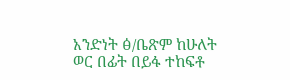አንድነት ፅ/ቤጽም ከሁለት ወር በፊት በይፋ ተከፍቶ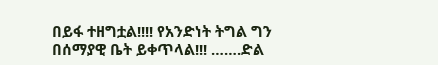በይፋ ተዘግቷል!!!! የአንድነት ትግል ግን በሰማያዊ ቤት ይቀጥላል!!! …….ድል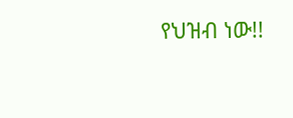የህዝብ ነው!!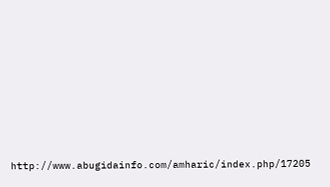http://www.abugidainfo.com/amharic/index.php/17205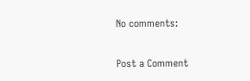No comments:

Post a Comment